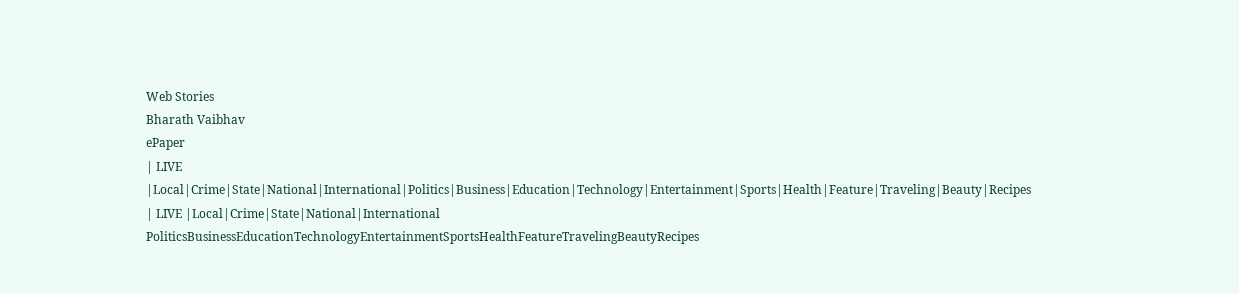Web Stories
Bharath Vaibhav
ePaper
| LIVE |Local|Crime|State|National|International|Politics|Business|Education|Technology|Entertainment|Sports|Health|Feature|Traveling|Beauty|Recipes
| LIVE |Local|Crime|State|National|International
PoliticsBusinessEducationTechnologyEntertainmentSportsHealthFeatureTravelingBeautyRecipes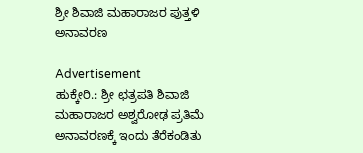ಶ್ರೀ ಶಿವಾಜಿ ಮಹಾರಾಜರ ಪುತ್ತಳಿ ಅನಾವರಣ

Advertisement
ಹುಕ್ಕೇರಿ.: ಶ್ರೀ ಛತ್ರಪತಿ ಶಿವಾಜಿ ಮಹಾರಾಜರ ಅಶ್ವರೋಢ ಪ್ರತಿಮೆ ಅನಾವರಣಕ್ಕೆ ಇಂದು ತೆರೆಕಂಡಿತು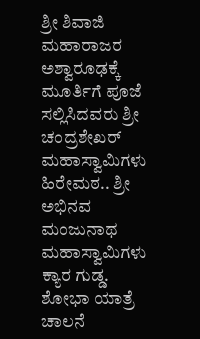ಶ್ರೀ ಶಿವಾಜಿ ಮಹಾರಾಜರ ಅಶ್ವಾರೂಢಕ್ಕೆ ಮೂರ್ತಿಗೆ ಪೂಜೆ ಸಲ್ಲಿಸಿದವರು ಶ್ರೀ ಚಂದ್ರಶೇಖರ್ ಮಹಾಸ್ವಾಮಿಗಳು ಹಿರೇಮಠ.. ಶ್ರೀ ಅಭಿನವ ಮಂಜುನಾಥ ಮಹಾಸ್ವಾಮಿಗಳು ಕ್ಯಾರ ಗುಡ್ಡ. ಶೋಭಾ ಯಾತ್ರೆ ಚಾಲನೆ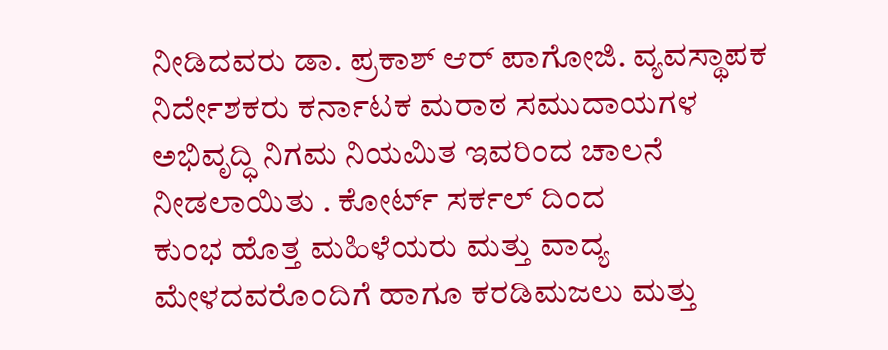ನೀಡಿದವರು ಡಾ. ಪ್ರಕಾಶ್ ಆರ್ ಪಾಗೋಜಿ. ವ್ಯವಸ್ಥಾಪಕ ನಿರ್ದೇಶಕರು ಕರ್ನಾಟಕ ಮರಾಠ ಸಮುದಾಯಗಳ ಅಭಿವೃದ್ಧಿ ನಿಗಮ ನಿಯಮಿತ ಇವರಿಂದ ಚಾಲನೆ ನೀಡಲಾಯಿತು . ಕೋರ್ಟ್ ಸರ್ಕಲ್ ದಿಂದ
ಕುಂಭ ಹೊತ್ತ ಮಹಿಳೆಯರು ಮತ್ತು ವಾದ್ಯ ಮೇಳದವರೊಂದಿಗೆ ಹಾಗೂ ಕರಡಿಮಜಲು ಮತ್ತು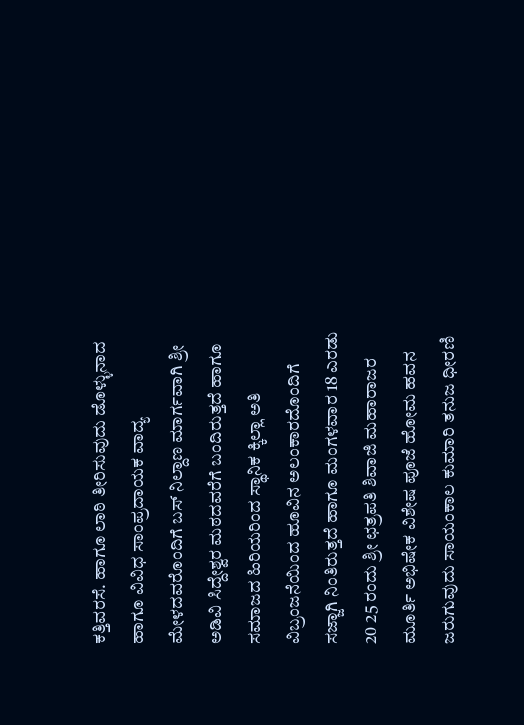ಕತ್ತಿವರಸೆ. ಹಾಗೂ ಲಾಠಿ ತೀರಿಸುವುದು ಡೊಳ್ಳುನಾದ ಹಾಗೂ ವಿವಿಧ ಸಾಂಪ್ರದಾಯಕ ವಾದ್ಯ ಮೇಳದವರೊಂದಿಗೆ ಬಸ್ ನಿಲ್ದಾಣ ಮಾರ್ಗವಾಗಿ ಶ್ರೀ ಅಡಿವಿ ಸಿದ್ದೇಶ್ವರ ಮಠದವರೆಗೆ ಬಂದಿರುತ್ತದೆ ಹಾಗೂ ಸಮಾಜದ ಹಿರಿಯರಿಂದ ಸ್ಥಾನಿಕ ಕ್ಕಿಲ್ಲಾ ಅತಿ ವಿಬ್ರಂಜನೆಯಿಂದ ಹೂವಿನ ಅಲಂಕಾರದೊಂದಿಗೆ ಸಜ್ಜಾಗಿ ನಿಂತಿರುತ್ತದೆ ಹಾಗೂ ಮಂಗಳವಾರ 18 ಎರಡು 20 25 ರಂದು ಶ್ರೀ ಛತ್ರಪತಿ ಶಿವಾಜಿ ಮಹಾರಾಜರ ಮೂರ್ತಿ ಅಭಿಷೇಕ ವಿಶೇಷ ಪೂಜೆ ಹೋಮ ಹವನ ಜರುಗುವುದು ಸಾಯಂಕಾಲ ಕುಮಾರಿ ತನುಜ ಧೀರಣಿ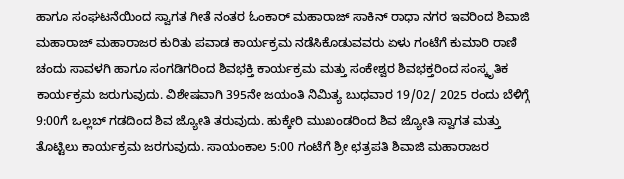ಹಾಗೂ ಸಂಘಟನೆಯಿಂದ ಸ್ವಾಗತ ಗೀತೆ ನಂತರ ಓಂಕಾರ್ ಮಹಾರಾಜ್ ಸಾಕಿನ್ ರಾಧಾ ನಗರ ಇವರಿಂದ ಶಿವಾಜಿ ಮಹಾರಾಜ್ ಮಹಾರಾಜರ ಕುರಿತು ಪವಾಡ ಕಾರ್ಯಕ್ರಮ ನಡೆಸಿಕೊಡುವವರು ಏಳು ಗಂಟೆಗೆ ಕುಮಾರಿ ರಾಣಿ ಚಂದು ಸಾವಳಗಿ ಹಾಗೂ ಸಂಗಡಿಗರಿಂದ ಶಿವಭಕ್ತಿ ಕಾರ್ಯಕ್ರಮ ಮತ್ತು ಸಂಕೇಶ್ವರ ಶಿವಭಕ್ತರಿಂದ ಸಂಸ್ಕೃತಿಕ ಕಾರ್ಯಕ್ರಮ ಜರುಗುವುದು. ವಿಶೇಷವಾಗಿ 395ನೇ ಜಯಂತಿ ನಿಮಿತ್ಯ ಬುಧವಾರ 19/02/ 2025 ರಂದು ಬೆಳಿಗ್ಗೆ 9:00ಗೆ ಒಲ್ಲಬ್ ಗಡದಿಂದ ಶಿವ ಜ್ಯೋತಿ ತರುವುದು. ಹುಕ್ಕೇರಿ ಮುಖಂಡರಿಂದ ಶಿವ ಜ್ಯೋತಿ ಸ್ವಾಗತ ಮತ್ತು ತೊಟ್ಟಿಲು ಕಾರ್ಯಕ್ರಮ ಜರಗುವುದು. ಸಾಯಂಕಾಲ 5:00 ಗಂಟೆಗೆ ಶ್ರೀ ಛತ್ರಪತಿ ಶಿವಾಜಿ ಮಹಾರಾಜರ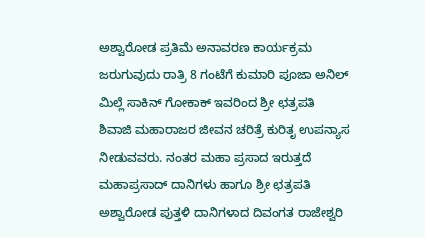ಅಶ್ವಾರೋಡ ಪ್ರತಿಮೆ ಅನಾವರಣ ಕಾರ್ಯಕ್ರಮ ಜರುಗುವುದು ರಾತ್ರಿ 8 ಗಂಟೆಗೆ ಕುಮಾರಿ ಪೂಜಾ ಅನಿಲ್ ಮಿಲ್ಲೆ ಸಾಕಿನ್ ಗೋಕಾಕ್ ಇವರಿಂದ ಶ್ರೀ ಛತ್ರಪತಿ ಶಿವಾಜಿ ಮಹಾರಾಜರ ಜೀವನ ಚರಿತ್ರೆ ಕುರಿತೃ ಉಪನ್ಯಾಸ ನೀಡುವವರು. ನಂತರ ಮಹಾ ಪ್ರಸಾದ ಇರುತ್ತದೆ ಮಹಾಪ್ರಸಾದ್ ದಾನಿಗಳು ಹಾಗೂ ಶ್ರೀ ಛತ್ರಪತಿ ಅಶ್ವಾರೋಡ ಪುತ್ತಳಿ ದಾನಿಗಳಾದ ದಿವಂಗತ ರಾಜೇಶ್ವರಿ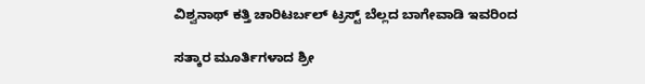ವಿಶ್ವನಾಥ್ ಕತ್ತಿ ಚಾರಿಟರ್ಬಲ್ ಟ್ರಸ್ಟ್ ಬೆಲ್ಲದ ಬಾಗೇವಾಡಿ ಇವರಿಂದ

ಸತ್ಕಾರ ಮೂರ್ತಿಗಳಾದ ಶ್ರೀ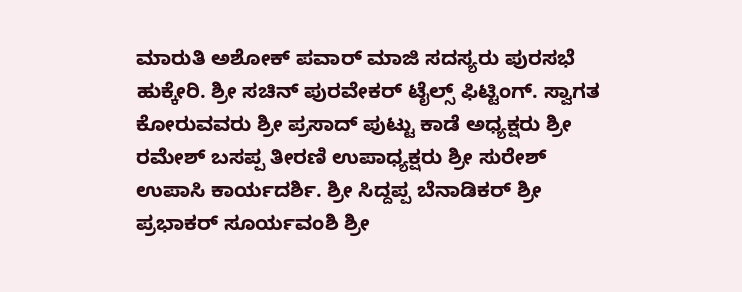ಮಾರುತಿ ಅಶೋಕ್ ಪವಾರ್ ಮಾಜಿ ಸದಸ್ಯರು ಪುರಸಭೆ ಹುಕ್ಕೇರಿ. ಶ್ರೀ ಸಚಿನ್ ಪುರವೇಕರ್ ಟೈಲ್ಸ್ ಫಿಟ್ಟಿಂಗ್. ಸ್ವಾಗತ ಕೋರುವವರು ಶ್ರೀ ಪ್ರಸಾದ್ ಪುಟ್ಟು ಕಾಡೆ ಅಧ್ಯಕ್ಷರು ಶ್ರೀ ರಮೇಶ್ ಬಸಪ್ಪ ತೀರಣಿ ಉಪಾಧ್ಯಕ್ಷರು ಶ್ರೀ ಸುರೇಶ್ ಉಪಾಸಿ ಕಾರ್ಯದರ್ಶಿ. ಶ್ರೀ ಸಿದ್ದಪ್ಪ ಬೆನಾಡಿಕರ್ ಶ್ರೀ ಪ್ರಭಾಕರ್ ಸೂರ್ಯವಂಶಿ ಶ್ರೀ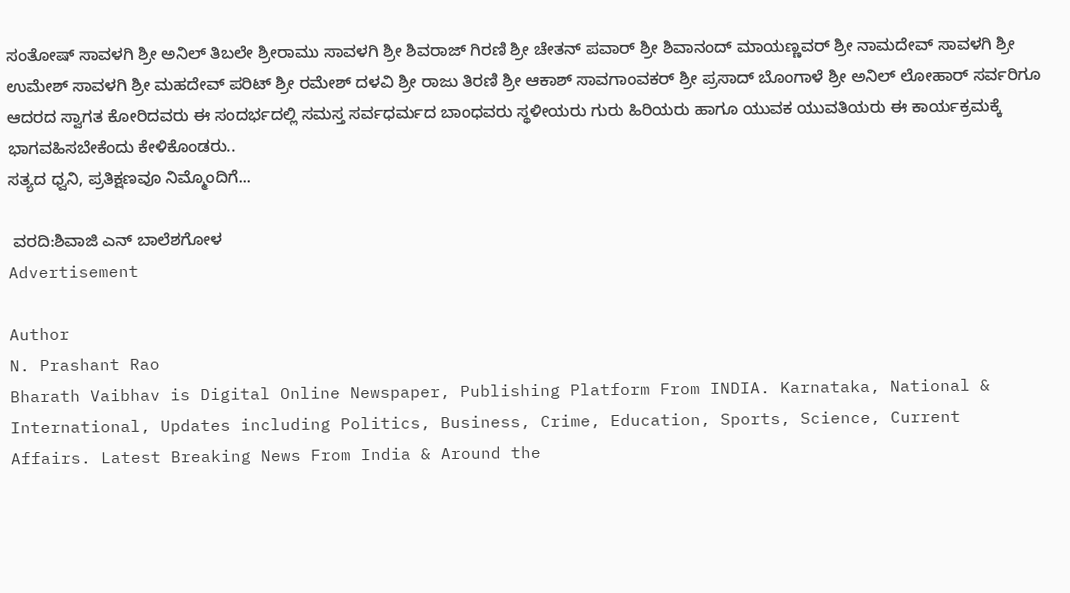ಸಂತೋಷ್ ಸಾವಳಗಿ ಶ್ರೀ ಅನಿಲ್ ತಿಬಲೇ ಶ್ರೀರಾಮು ಸಾವಳಗಿ ಶ್ರೀ ಶಿವರಾಜ್ ಗಿರಣಿ ಶ್ರೀ ಚೇತನ್ ಪವಾರ್ ಶ್ರೀ ಶಿವಾನಂದ್ ಮಾಯಣ್ಣವರ್ ಶ್ರೀ ನಾಮದೇವ್ ಸಾವಳಗಿ ಶ್ರೀ ಉಮೇಶ್ ಸಾವಳಗಿ ಶ್ರೀ ಮಹದೇವ್ ಪರಿಟ್ ಶ್ರೀ ರಮೇಶ್ ದಳವಿ ಶ್ರೀ ರಾಜು ತಿರಣಿ ಶ್ರೀ ಆಕಾಶ್ ಸಾವಗಾಂವಕರ್ ಶ್ರೀ ಪ್ರಸಾದ್ ಬೊಂಗಾಳೆ ಶ್ರೀ ಅನಿಲ್ ಲೋಹಾರ್ ಸರ್ವರಿಗೂ ಆದರದ ಸ್ವಾಗತ ಕೋರಿದವರು ಈ ಸಂದರ್ಭದಲ್ಲಿ ಸಮಸ್ತ ಸರ್ವಧರ್ಮದ ಬಾಂಧವರು ಸ್ಥಳೀಯರು ಗುರು ಹಿರಿಯರು ಹಾಗೂ ಯುವಕ ಯುವತಿಯರು ಈ ಕಾರ್ಯಕ್ರಮಕ್ಕೆ ಭಾಗವಹಿಸಬೇಕೆಂದು ಕೇಳಿಕೊಂಡರು..
ಸತ್ಯದ ಧ್ವನಿ, ಪ್ರತಿಕ್ಷಣವೂ ನಿಮ್ಮೊಂದಿಗೆ...

 ವರದಿ:ಶಿವಾಜಿ ಎನ್ ಬಾಲೆಶಗೋಳ
Advertisement

Author
N. Prashant Rao
Bharath Vaibhav is Digital Online Newspaper, Publishing Platform From INDIA. Karnataka, National & International, Updates including Politics, Business, Crime, Education, Sports, Science, Current Affairs. Latest Breaking News From India & Around the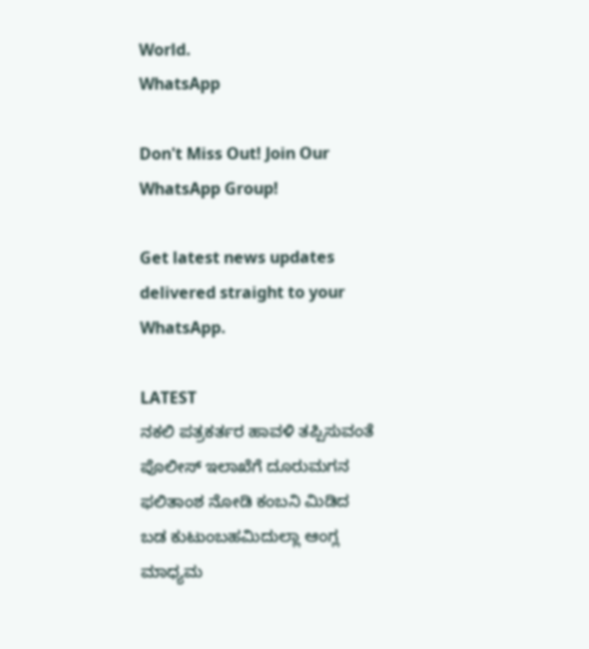World.
WhatsApp

Don't Miss Out! Join Our WhatsApp Group!

Get latest news updates delivered straight to your WhatsApp.

LATEST
ನಕಲಿ ಪತ್ರಕರ್ತರ ಹಾವಳಿ ತಪ್ಪಿಸುವಂತೆ  ಪೊಲೀಸ್ ಇಲಾಖೆಗೆ ದೂರುಮಗನ ಫಲಿತಾಂಶ ನೋಡಿ ಕಂಬನಿ ಮಿಡಿದ ಬಡ ಕುಟುಂಬಹಮಿದುಲ್ಲಾ ಆಂಗ್ಲ ಮಾಧ್ಯಮ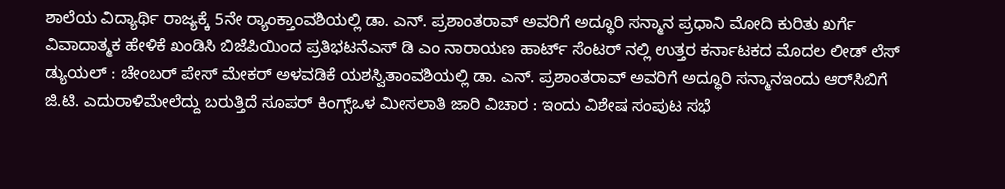ಶಾಲೆಯ ವಿದ್ಯಾರ್ಥಿ ರಾಜ್ಯಕ್ಕೆ 5ನೇ ರ್‍ಯಾಂಕ್ತಾಂವಶಿಯಲ್ಲಿ ಡಾ. ಎನ್. ಪ್ರಶಾಂತರಾವ್ ಅವರಿಗೆ ಅದ್ಧೂರಿ ಸನ್ಮಾನ ಪ್ರಧಾನಿ ಮೋದಿ ಕುರಿತು ಖರ್ಗೆ ವಿವಾದಾತ್ಮಕ ಹೇಳಿಕೆ ಖಂಡಿಸಿ ಬಿಜೆಪಿಯಿಂದ ಪ್ರತಿಭಟನೆಎಸ್ ಡಿ ಎಂ ನಾರಾಯಣ ಹಾರ್ಟ್ ಸೆಂಟರ್ ನಲ್ಲಿ ಉತ್ತರ ಕರ್ನಾಟಕದ ಮೊದಲ ಲೀಡ್ ಲೆಸ್ ಡ್ಯುಯಲ್ : ಚೇಂಬರ್ ಪೇಸ್ ಮೇಕರ್ ಅಳವಡಿಕೆ ಯಶಸ್ವಿತಾಂವಶಿಯಲ್ಲಿ ಡಾ. ಎನ್. ಪ್ರಶಾಂತರಾವ್ ಅವರಿಗೆ ಅದ್ಧೂರಿ ಸನ್ಮಾನಇಂದು ಆರ್‌ಸಿಬಿಗೆ ಜಿ.ಟಿ. ಎದುರಾಳಿಮೇಲೆದ್ದು ಬರುತ್ತಿದೆ ಸೂಪರ್ ಕಿಂಗ್ಸ್ಒಳ ಮೀಸಲಾತಿ ಜಾರಿ ವಿಚಾರ : ಇಂದು ವಿಶೇಷ ಸಂಪುಟ ಸಭೆ